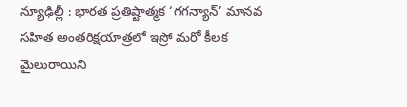న్యూఢిల్లీ : భారత ప్రతిష్టాత్మక ‘గగన్యాన్’ మానవ సహిత అంతరిక్షయాత్రలో ఇస్రో మరో కీలక మైలురాయిని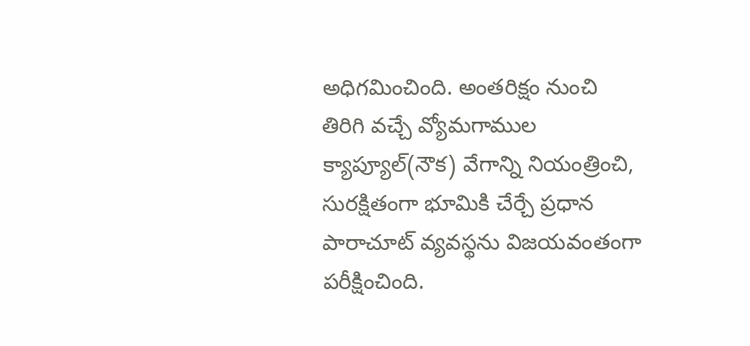అధిగమించింది. అంతరిక్షం నుంచి తిరిగి వచ్చే వ్యోమగాముల క్యాప్యూల్(నౌక) వేగాన్ని నియంత్రించి, సురక్షితంగా భూమికి చేర్చే ప్రధాన పారాచూట్ వ్యవస్థను విజయవంతంగా పరీక్షించింది.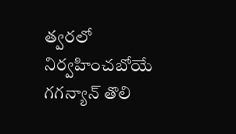త్వరలో నిర్వహించబోయే గగన్యాన్ తొలి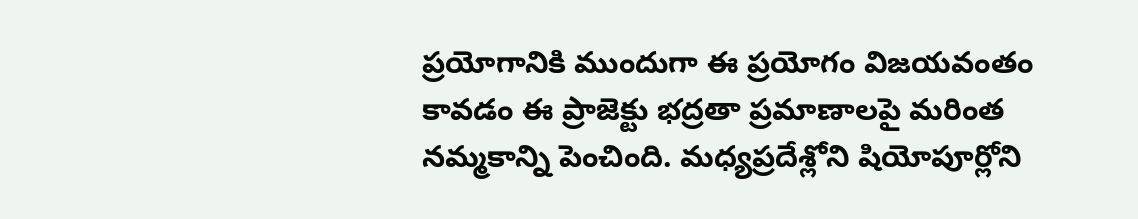ప్రయోగానికి ముందుగా ఈ ప్రయోగం విజయవంతం కావడం ఈ ప్రాజెక్టు భద్రతా ప్రమాణాలపై మరింత నమ్మకాన్ని పెంచింది. మధ్యప్రదేశ్లోని షియోపూర్లోని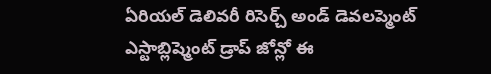ఏరియల్ డెలివరీ రిసెర్చ్ అండ్ డెవలప్మెంట్ ఎస్టాబ్లిష్మెంట్ డ్రాప్ జోన్లో ఈ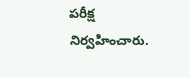పరీక్ష నిర్వహించారు.